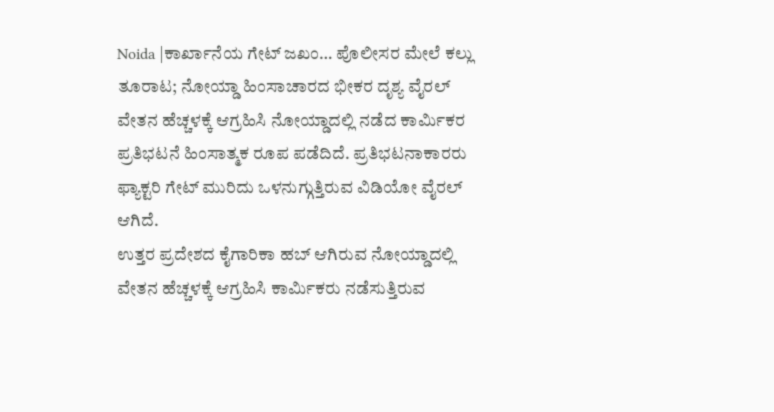Noida |ಕಾರ್ಖಾನೆಯ ಗೇಟ್ ಜಖಂ… ಪೊಲೀಸರ ಮೇಲೆ ಕಲ್ಲು ತೂರಾಟ; ನೋಯ್ಡಾ ಹಿಂಸಾಚಾರದ ಭೀಕರ ದೃಶ್ಯ ವೈರಲ್
ವೇತನ ಹೆಚ್ಚಳಕ್ಕೆ ಆಗ್ರಹಿಸಿ ನೋಯ್ಡಾದಲ್ಲಿ ನಡೆದ ಕಾರ್ಮಿಕರ ಪ್ರತಿಭಟನೆ ಹಿಂಸಾತ್ಮಕ ರೂಪ ಪಡೆದಿದೆ. ಪ್ರತಿಭಟನಾಕಾರರು ಫ್ಯಾಕ್ಟರಿ ಗೇಟ್ ಮುರಿದು ಒಳನುಗ್ಗುತ್ತಿರುವ ವಿಡಿಯೋ ವೈರಲ್ ಆಗಿದೆ.
ಉತ್ತರ ಪ್ರದೇಶದ ಕೈಗಾರಿಕಾ ಹಬ್ ಆಗಿರುವ ನೋಯ್ಡಾದಲ್ಲಿ ವೇತನ ಹೆಚ್ಚಳಕ್ಕೆ ಆಗ್ರಹಿಸಿ ಕಾರ್ಮಿಕರು ನಡೆಸುತ್ತಿರುವ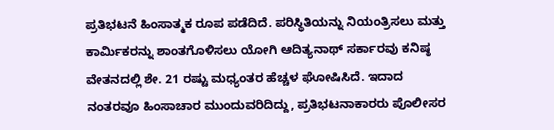ಪ್ರತಿಭಟನೆ ಹಿಂಸಾತ್ಮಕ ರೂಪ ಪಡೆದಿದೆ. ಪರಿಸ್ಥಿತಿಯನ್ನು ನಿಯಂತ್ರಿಸಲು ಮತ್ತು ಕಾರ್ಮಿಕರನ್ನು ಶಾಂತಗೊಳಿಸಲು ಯೋಗಿ ಆದಿತ್ಯನಾಥ್ ಸರ್ಕಾರವು ಕನಿಷ್ಠ ವೇತನದಲ್ಲಿ ಶೇ. 21 ರಷ್ಟು ಮಧ್ಯಂತರ ಹೆಚ್ಚಳ ಘೋಷಿಸಿದೆ. ಇದಾದ ನಂತರವೂ ಹಿಂಸಾಚಾರ ಮುಂದುವರಿದಿದ್ದು, ಪ್ರತಿಭಟನಾಕಾರರು ಪೊಲೀಸರ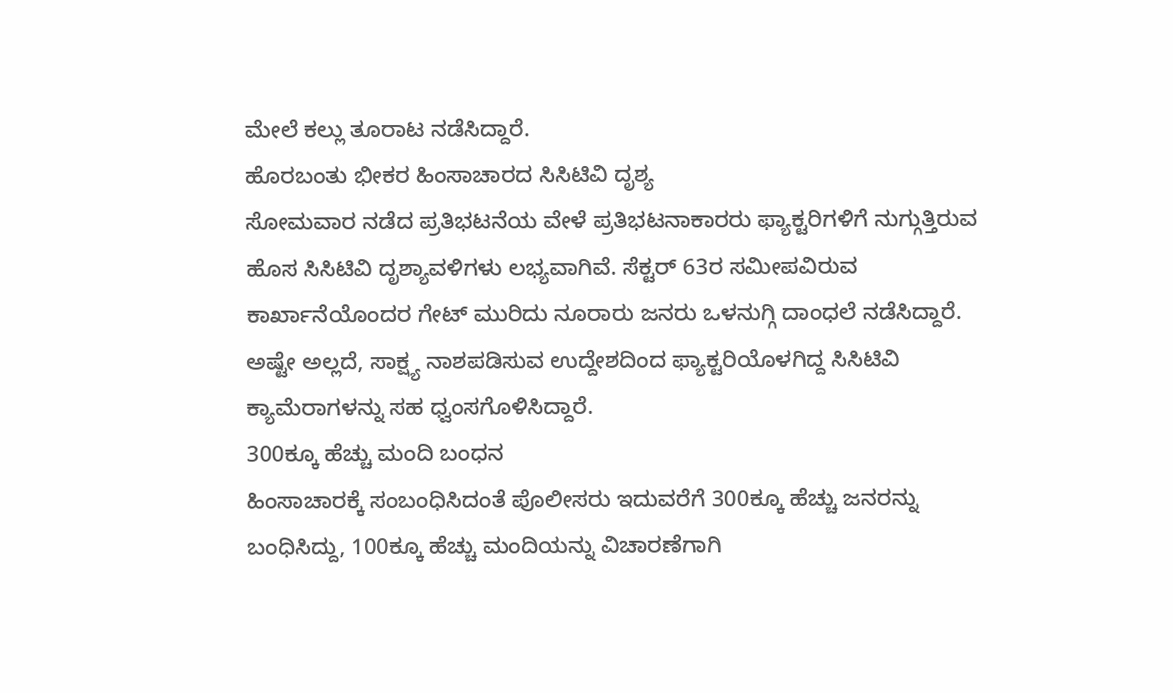ಮೇಲೆ ಕಲ್ಲು ತೂರಾಟ ನಡೆಸಿದ್ದಾರೆ.
ಹೊರಬಂತು ಭೀಕರ ಹಿಂಸಾಚಾರದ ಸಿಸಿಟಿವಿ ದೃಶ್ಯ
ಸೋಮವಾರ ನಡೆದ ಪ್ರತಿಭಟನೆಯ ವೇಳೆ ಪ್ರತಿಭಟನಾಕಾರರು ಫ್ಯಾಕ್ಟರಿಗಳಿಗೆ ನುಗ್ಗುತ್ತಿರುವ ಹೊಸ ಸಿಸಿಟಿವಿ ದೃಶ್ಯಾವಳಿಗಳು ಲಭ್ಯವಾಗಿವೆ. ಸೆಕ್ಟರ್ 63ರ ಸಮೀಪವಿರುವ ಕಾರ್ಖಾನೆಯೊಂದರ ಗೇಟ್ ಮುರಿದು ನೂರಾರು ಜನರು ಒಳನುಗ್ಗಿ ದಾಂಧಲೆ ನಡೆಸಿದ್ದಾರೆ. ಅಷ್ಟೇ ಅಲ್ಲದೆ, ಸಾಕ್ಷ್ಯ ನಾಶಪಡಿಸುವ ಉದ್ದೇಶದಿಂದ ಫ್ಯಾಕ್ಟರಿಯೊಳಗಿದ್ದ ಸಿಸಿಟಿವಿ ಕ್ಯಾಮೆರಾಗಳನ್ನು ಸಹ ಧ್ವಂಸಗೊಳಿಸಿದ್ದಾರೆ.
300ಕ್ಕೂ ಹೆಚ್ಚು ಮಂದಿ ಬಂಧನ
ಹಿಂಸಾಚಾರಕ್ಕೆ ಸಂಬಂಧಿಸಿದಂತೆ ಪೊಲೀಸರು ಇದುವರೆಗೆ 300ಕ್ಕೂ ಹೆಚ್ಚು ಜನರನ್ನು ಬಂಧಿಸಿದ್ದು, 100ಕ್ಕೂ ಹೆಚ್ಚು ಮಂದಿಯನ್ನು ವಿಚಾರಣೆಗಾಗಿ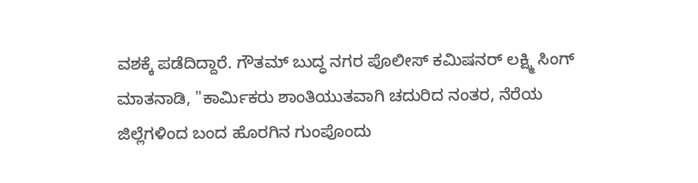ವಶಕ್ಕೆ ಪಡೆದಿದ್ದಾರೆ. ಗೌತಮ್ ಬುದ್ಧ ನಗರ ಪೊಲೀಸ್ ಕಮಿಷನರ್ ಲಕ್ಷ್ಮಿ ಸಿಂಗ್ ಮಾತನಾಡಿ, "ಕಾರ್ಮಿಕರು ಶಾಂತಿಯುತವಾಗಿ ಚದುರಿದ ನಂತರ, ನೆರೆಯ ಜಿಲ್ಲೆಗಳಿಂದ ಬಂದ ಹೊರಗಿನ ಗುಂಪೊಂದು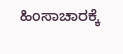ಹಿಂಸಾಚಾರಕ್ಕೆ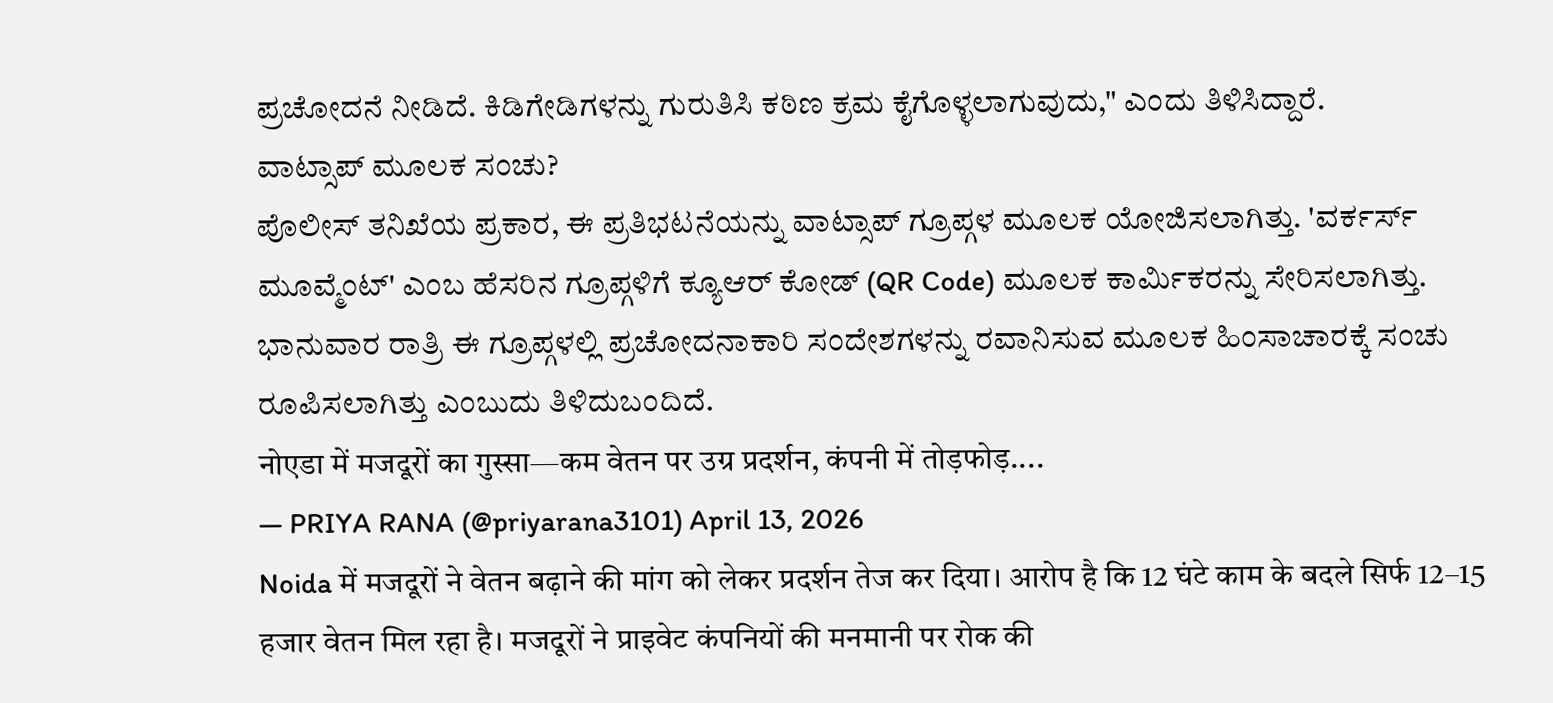ಪ್ರಚೋದನೆ ನೀಡಿದೆ. ಕಿಡಿಗೇಡಿಗಳನ್ನು ಗುರುತಿಸಿ ಕಠಿಣ ಕ್ರಮ ಕೈಗೊಳ್ಳಲಾಗುವುದು," ಎಂದು ತಿಳಿಸಿದ್ದಾರೆ.
ವಾಟ್ಸಾಪ್ ಮೂಲಕ ಸಂಚು?
ಪೊಲೀಸ್ ತನಿಖೆಯ ಪ್ರಕಾರ, ಈ ಪ್ರತಿಭಟನೆಯನ್ನು ವಾಟ್ಸಾಪ್ ಗ್ರೂಪ್ಗಳ ಮೂಲಕ ಯೋಜಿಸಲಾಗಿತ್ತು. 'ವರ್ಕರ್ಸ್ ಮೂವ್ಮೆಂಟ್' ಎಂಬ ಹೆಸರಿನ ಗ್ರೂಪ್ಗಳಿಗೆ ಕ್ಯೂಆರ್ ಕೋಡ್ (QR Code) ಮೂಲಕ ಕಾರ್ಮಿಕರನ್ನು ಸೇರಿಸಲಾಗಿತ್ತು. ಭಾನುವಾರ ರಾತ್ರಿ ಈ ಗ್ರೂಪ್ಗಳಲ್ಲಿ ಪ್ರಚೋದನಾಕಾರಿ ಸಂದೇಶಗಳನ್ನು ರವಾನಿಸುವ ಮೂಲಕ ಹಿಂಸಾಚಾರಕ್ಕೆ ಸಂಚು ರೂಪಿಸಲಾಗಿತ್ತು ಎಂಬುದು ತಿಳಿದುಬಂದಿದೆ.
नोएडा में मजदूरों का गुस्सा—कम वेतन पर उग्र प्रदर्शन, कंपनी में तोड़फोड़....
— PRIYA RANA (@priyarana3101) April 13, 2026
Noida में मजदूरों ने वेतन बढ़ाने की मांग को लेकर प्रदर्शन तेज कर दिया। आरोप है कि 12 घंटे काम के बदले सिर्फ 12–15 हजार वेतन मिल रहा है। मजदूरों ने प्राइवेट कंपनियों की मनमानी पर रोक की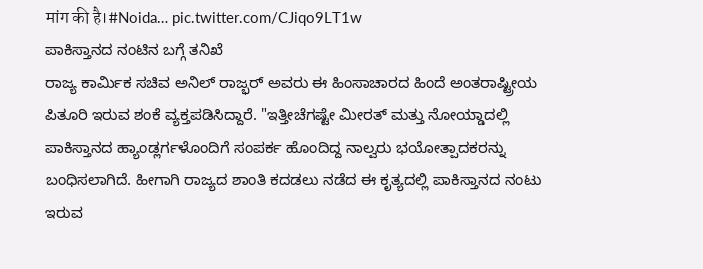मांग की है।#Noida… pic.twitter.com/CJiqo9LT1w
ಪಾಕಿಸ್ತಾನದ ನಂಟಿನ ಬಗ್ಗೆ ತನಿಖೆ
ರಾಜ್ಯ ಕಾರ್ಮಿಕ ಸಚಿವ ಅನಿಲ್ ರಾಜ್ಭರ್ ಅವರು ಈ ಹಿಂಸಾಚಾರದ ಹಿಂದೆ ಅಂತರಾಷ್ಟ್ರೀಯ ಪಿತೂರಿ ಇರುವ ಶಂಕೆ ವ್ಯಕ್ತಪಡಿಸಿದ್ದಾರೆ. "ಇತ್ತೀಚೆಗಷ್ಟೇ ಮೀರತ್ ಮತ್ತು ನೋಯ್ಡಾದಲ್ಲಿ ಪಾಕಿಸ್ತಾನದ ಹ್ಯಾಂಡ್ಲರ್ಗಳೊಂದಿಗೆ ಸಂಪರ್ಕ ಹೊಂದಿದ್ದ ನಾಲ್ವರು ಭಯೋತ್ಪಾದಕರನ್ನು ಬಂಧಿಸಲಾಗಿದೆ. ಹೀಗಾಗಿ ರಾಜ್ಯದ ಶಾಂತಿ ಕದಡಲು ನಡೆದ ಈ ಕೃತ್ಯದಲ್ಲಿ ಪಾಕಿಸ್ತಾನದ ನಂಟು ಇರುವ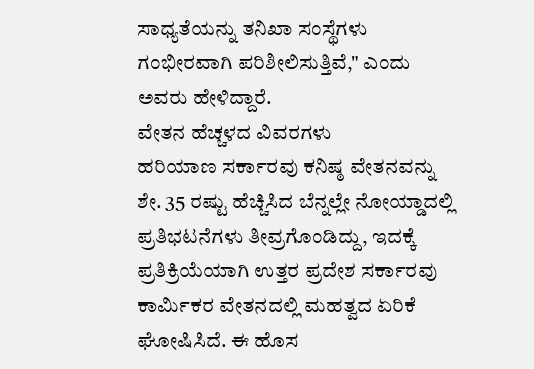ಸಾಧ್ಯತೆಯನ್ನು ತನಿಖಾ ಸಂಸ್ಥೆಗಳು ಗಂಭೀರವಾಗಿ ಪರಿಶೀಲಿಸುತ್ತಿವೆ," ಎಂದು ಅವರು ಹೇಳಿದ್ದಾರೆ.
ವೇತನ ಹೆಚ್ಚಳದ ವಿವರಗಳು
ಹರಿಯಾಣ ಸರ್ಕಾರವು ಕನಿಷ್ಠ ವೇತನವನ್ನು ಶೇ. 35 ರಷ್ಟು ಹೆಚ್ಚಿಸಿದ ಬೆನ್ನಲ್ಲೇ ನೋಯ್ಡಾದಲ್ಲಿ ಪ್ರತಿಭಟನೆಗಳು ತೀವ್ರಗೊಂಡಿದ್ದು, ಇದಕ್ಕೆ ಪ್ರತಿಕ್ರಿಯೆಯಾಗಿ ಉತ್ತರ ಪ್ರದೇಶ ಸರ್ಕಾರವು ಕಾರ್ಮಿಕರ ವೇತನದಲ್ಲಿ ಮಹತ್ವದ ಏರಿಕೆ ಘೋಷಿಸಿದೆ. ಈ ಹೊಸ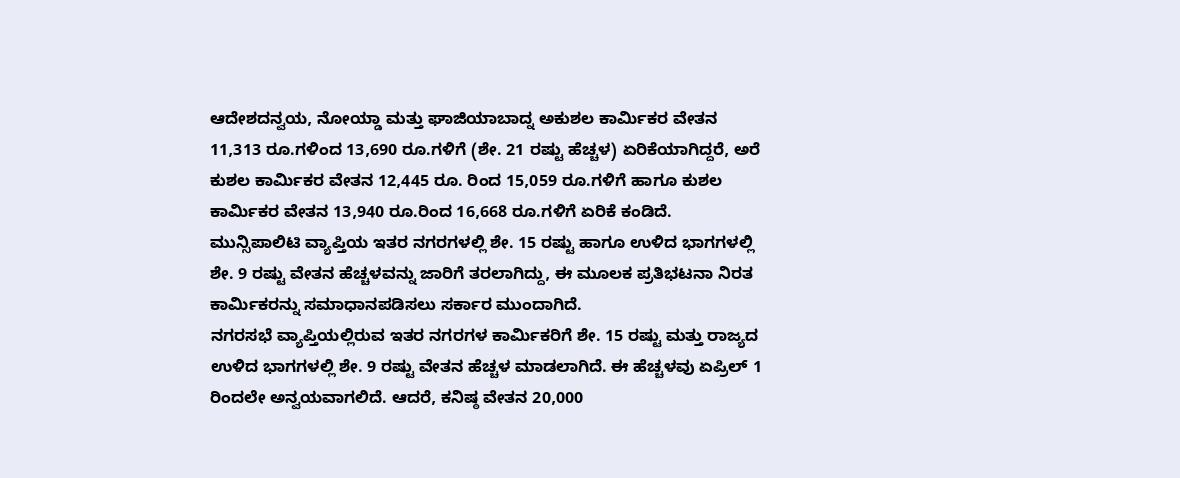ಆದೇಶದನ್ವಯ, ನೋಯ್ಡಾ ಮತ್ತು ಘಾಜಿಯಾಬಾದ್ನ ಅಕುಶಲ ಕಾರ್ಮಿಕರ ವೇತನ 11,313 ರೂ.ಗಳಿಂದ 13,690 ರೂ.ಗಳಿಗೆ (ಶೇ. 21 ರಷ್ಟು ಹೆಚ್ಚಳ) ಏರಿಕೆಯಾಗಿದ್ದರೆ, ಅರೆ ಕುಶಲ ಕಾರ್ಮಿಕರ ವೇತನ 12,445 ರೂ. ರಿಂದ 15,059 ರೂ.ಗಳಿಗೆ ಹಾಗೂ ಕುಶಲ ಕಾರ್ಮಿಕರ ವೇತನ 13,940 ರೂ.ರಿಂದ 16,668 ರೂ.ಗಳಿಗೆ ಏರಿಕೆ ಕಂಡಿದೆ. ಮುನ್ಸಿಪಾಲಿಟಿ ವ್ಯಾಪ್ತಿಯ ಇತರ ನಗರಗಳಲ್ಲಿ ಶೇ. 15 ರಷ್ಟು ಹಾಗೂ ಉಳಿದ ಭಾಗಗಳಲ್ಲಿ ಶೇ. 9 ರಷ್ಟು ವೇತನ ಹೆಚ್ಚಳವನ್ನು ಜಾರಿಗೆ ತರಲಾಗಿದ್ದು, ಈ ಮೂಲಕ ಪ್ರತಿಭಟನಾ ನಿರತ ಕಾರ್ಮಿಕರನ್ನು ಸಮಾಧಾನಪಡಿಸಲು ಸರ್ಕಾರ ಮುಂದಾಗಿದೆ.
ನಗರಸಭೆ ವ್ಯಾಪ್ತಿಯಲ್ಲಿರುವ ಇತರ ನಗರಗಳ ಕಾರ್ಮಿಕರಿಗೆ ಶೇ. 15 ರಷ್ಟು ಮತ್ತು ರಾಜ್ಯದ ಉಳಿದ ಭಾಗಗಳಲ್ಲಿ ಶೇ. 9 ರಷ್ಟು ವೇತನ ಹೆಚ್ಚಳ ಮಾಡಲಾಗಿದೆ. ಈ ಹೆಚ್ಚಳವು ಏಪ್ರಿಲ್ 1 ರಿಂದಲೇ ಅನ್ವಯವಾಗಲಿದೆ. ಆದರೆ, ಕನಿಷ್ಠ ವೇತನ 20,000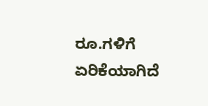ರೂ.ಗಳಿಗೆ ಏರಿಕೆಯಾಗಿದೆ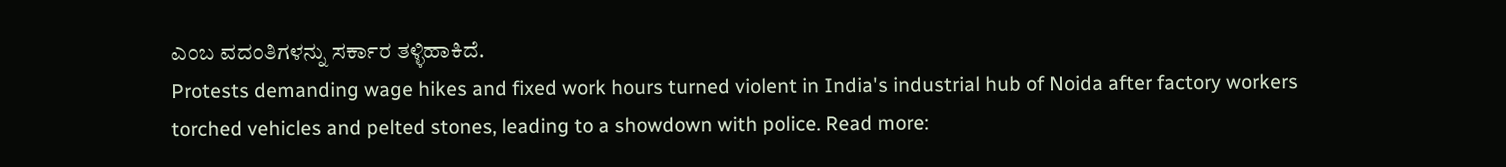ಎಂಬ ವದಂತಿಗಳನ್ನು ಸರ್ಕಾರ ತಳ್ಳಿಹಾಕಿದೆ.
Protests demanding wage hikes and fixed work hours turned violent in India's industrial hub of Noida after factory workers torched vehicles and pelted stones, leading to a showdown with police. Read more: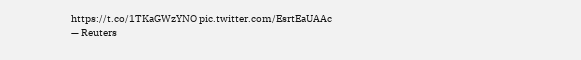https://t.co/1TKaGWzYNO pic.twitter.com/EsrtEaUAAc
— Reuters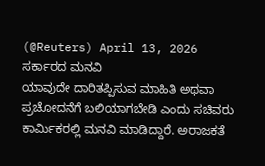(@Reuters) April 13, 2026
ಸರ್ಕಾರದ ಮನವಿ
ಯಾವುದೇ ದಾರಿತಪ್ಪಿಸುವ ಮಾಹಿತಿ ಅಥವಾ ಪ್ರಚೋದನೆಗೆ ಬಲಿಯಾಗಬೇಡಿ ಎಂದು ಸಚಿವರು ಕಾರ್ಮಿಕರಲ್ಲಿ ಮನವಿ ಮಾಡಿದ್ದಾರೆ. ಅರಾಜಕತೆ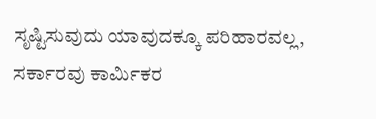ಸೃಷ್ಟಿಸುವುದು ಯಾವುದಕ್ಕೂ ಪರಿಹಾರವಲ್ಲ, ಸರ್ಕಾರವು ಕಾರ್ಮಿಕರ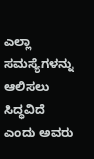ಎಲ್ಲಾ ಸಮಸ್ಯೆಗಳನ್ನು ಆಲಿಸಲು ಸಿದ್ಧವಿದೆ ಎಂದು ಅವರು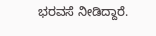ಭರವಸೆ ನೀಡಿದ್ದಾರೆ.